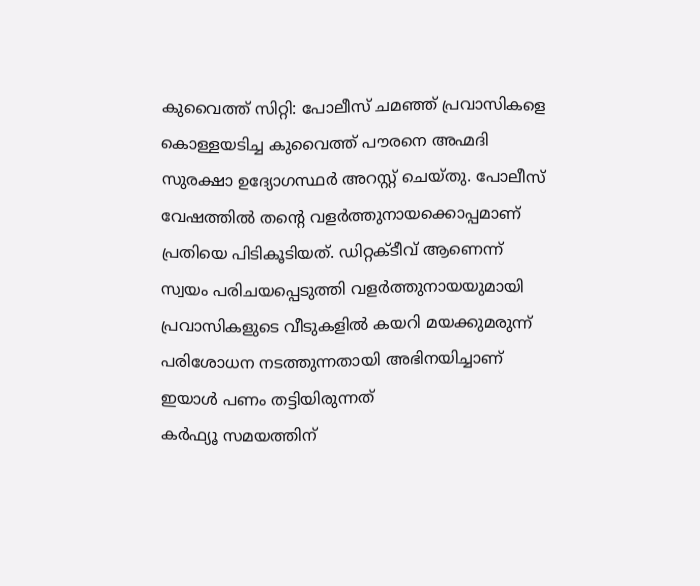കുവൈത്ത് സിറ്റി: പോലീസ് ചമഞ്ഞ് പ്രവാസികളെ കൊള്ളയടിച്ച കുവൈത്ത് പൗരനെ അഹ്മദി സുരക്ഷാ ഉദ്യോഗസ്ഥർ അറസ്റ്റ് ചെയ്തു. പോലീസ് വേഷത്തിൽ തൻ്റെ വളർത്തുനായക്കൊപ്പമാണ് പ്രതിയെ പിടികൂടിയത്. ഡിറ്റക്ടീവ് ആണെന്ന് സ്വയം പരിചയപ്പെടുത്തി വളർത്തുനായയുമായി പ്രവാസികളുടെ വീടുകളിൽ കയറി മയക്കുമരുന്ന് പരിശോധന നടത്തുന്നതായി അഭിനയിച്ചാണ് ഇയാൾ പണം തട്ടിയിരുന്നത്
കർഫ്യൂ സമയത്തിന്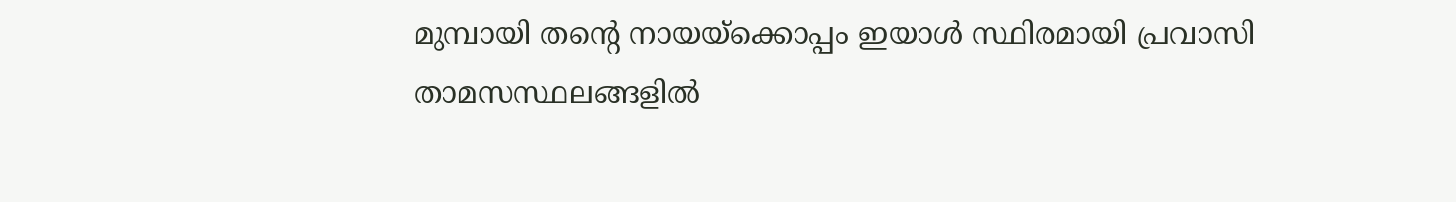മുമ്പായി തന്റെ നായയ്ക്കൊപ്പം ഇയാൾ സ്ഥിരമായി പ്രവാസി താമസസ്ഥലങ്ങളിൽ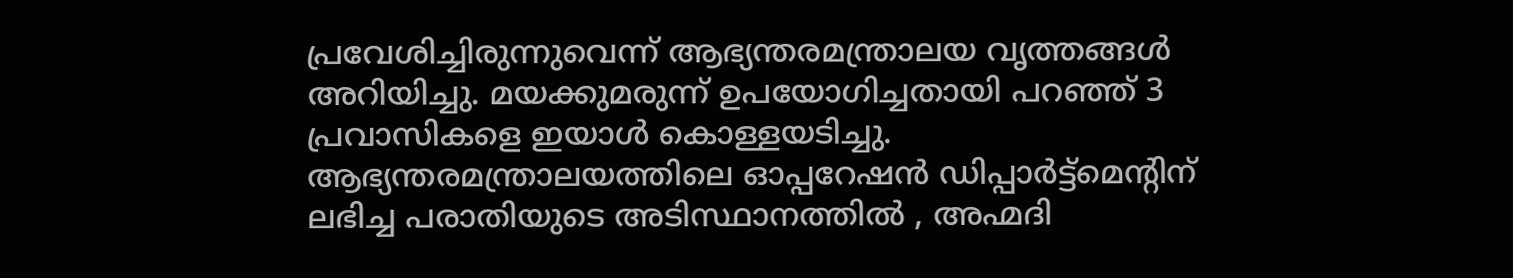പ്രവേശിച്ചിരുന്നുവെന്ന് ആഭ്യന്തരമന്ത്രാലയ വൃത്തങ്ങൾ അറിയിച്ചു. മയക്കുമരുന്ന് ഉപയോഗിച്ചതായി പറഞ്ഞ് 3 പ്രവാസികളെ ഇയാൾ കൊള്ളയടിച്ചു.
ആഭ്യന്തരമന്ത്രാലയത്തിലെ ഓപ്പറേഷൻ ഡിപ്പാർട്ട്മെൻ്റിന് ലഭിച്ച പരാതിയുടെ അടിസ്ഥാനത്തിൽ , അഹ്മദി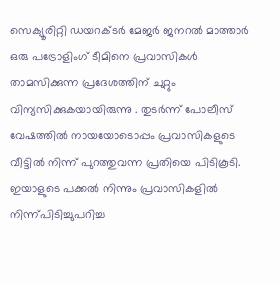സെക്യൂരിറ്റി ഡയറക്ടർ മേജർ ജനറൽ മാത്താർ ഒരു പട്രോളിംഗ് ടീമിനെ പ്രവാസികൾ താമസിക്കുന്ന പ്രദേശത്തിന് ചുറ്റും വിന്യസിക്കുകയായിരുന്നു . തുടർന്ന് പോലീസ് വേഷത്തിൽ നായയോടൊപ്പം പ്രവാസികളുടെ വീട്ടിൽ നിന്ന് പുറത്തുവന്ന പ്രതിയെ പിടികൂടി. ഇയാളുടെ പക്കൽ നിന്നും പ്രവാസികളിൽ നിന്ന്പിടിച്ചുപറിച്ച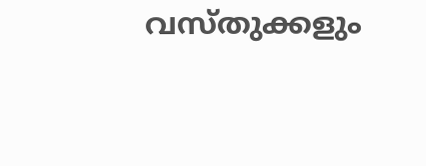വസ്തുക്കളും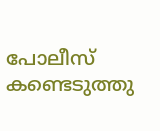പോലീസ് കണ്ടെടുത്തു